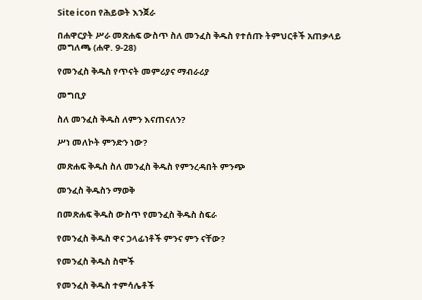Site icon የሕይወት እንጀራ

በሐዋርያት ሥራ መጽሐፍ ውስጥ ስለ መንፈስ ቅዱስ የተሰጡ ትምህርቶች አጠቃላይ መግለጫ (ሐዋ. 9-28)

የመንፈስ ቅዱስ የጥናት መምሪያና ማብራሪያ

መግቢያ

ስለ መንፈስ ቅዱስ ለምን እናጠናለን?

ሥነ መለኮት ምንድን ነው?

መጽሐፍ ቅዱስ ስለ መንፈስ ቅዱስ የምንረዳበት ምንጭ

መንፈስ ቅዱስን ማወቅ

በመጽሐፍ ቅዱስ ውስጥ የመንፈስ ቅዱስ ስፍራ

የመንፈስ ቅዱስ ዋና ኃላፊነቶች ምንና ምን ናቸው?

የመንፈስ ቅዱስ ስሞች

የመንፈስ ቅዱስ ተምሳሌቶች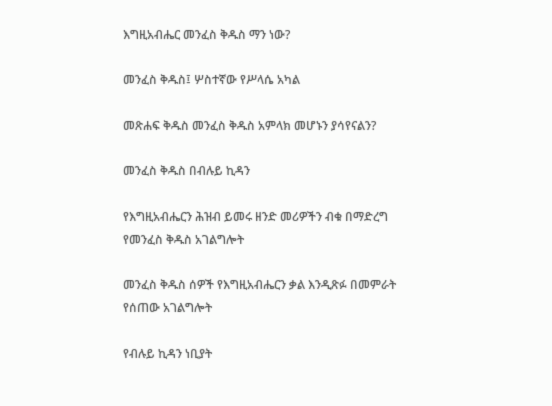እግዚአብሔር መንፈስ ቅዱስ ማን ነው?

መንፈስ ቅዱስ፤ ሦስተኛው የሥላሴ አካል

መጽሐፍ ቅዱስ መንፈስ ቅዱስ አምላክ መሆኑን ያሳየናልን?

መንፈስ ቅዱስ በብሉይ ኪዳን

የእግዚአብሔርን ሕዝብ ይመሩ ዘንድ መሪዎችን ብቁ በማድረግ የመንፈስ ቅዱስ አገልግሎት

መንፈስ ቅዱስ ሰዎች የእግዚአብሔርን ቃል እንዲጽፉ በመምራት የሰጠው አገልግሎት

የብሉይ ኪዳን ነቢያት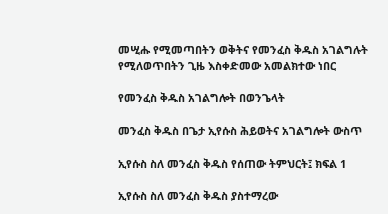መሢሑ የሚመጣበትን ወቅትና የመንፈስ ቅዱስ አገልግሉት የሚለወጥበትን ጊዜ እስቀድመው አመልክተው ነበር

የመንፈስ ቅዱስ አገልግሎት በወንጌላት

መንፈስ ቅዱስ በጌታ ኢየሱስ ሕይወትና አገልግሎት ውስጥ

ኢየሱስ ስለ መንፈስ ቅዱስ የሰጠው ትምህርት፤ ክፍል 1

ኢየሱስ ስለ መንፈስ ቅዱስ ያስተማረው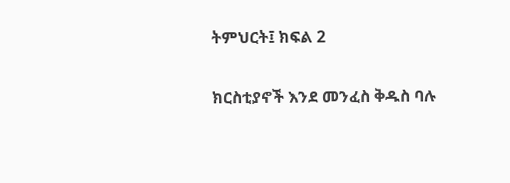ትምህርት፤ ክፍል 2

ክርስቲያኖች እንደ መንፈስ ቅዱስ ባሉ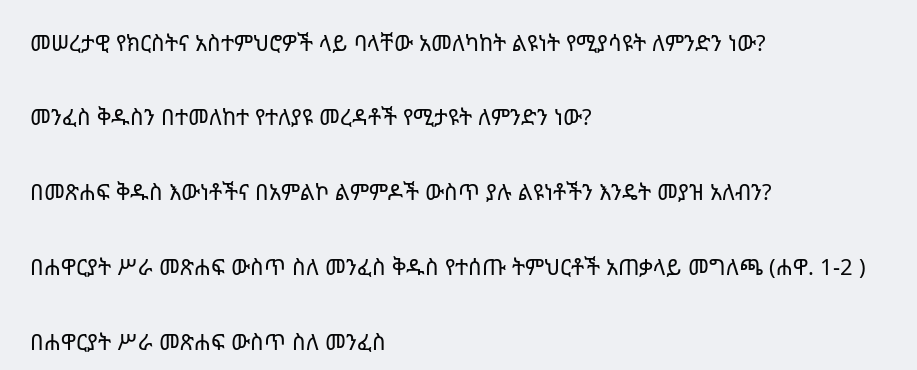መሠረታዊ የክርስትና አስተምህሮዎች ላይ ባላቸው አመለካከት ልዩነት የሚያሳዩት ለምንድን ነው?

መንፈስ ቅዱስን በተመለከተ የተለያዩ መረዳቶች የሚታዩት ለምንድን ነው?

በመጽሐፍ ቅዱስ እውነቶችና በአምልኮ ልምምዶች ውስጥ ያሉ ልዩነቶችን እንዴት መያዝ አለብን?

በሐዋርያት ሥራ መጽሐፍ ውስጥ ስለ መንፈስ ቅዱስ የተሰጡ ትምህርቶች አጠቃላይ መግለጫ (ሐዋ. 1-2 )

በሐዋርያት ሥራ መጽሐፍ ውስጥ ስለ መንፈስ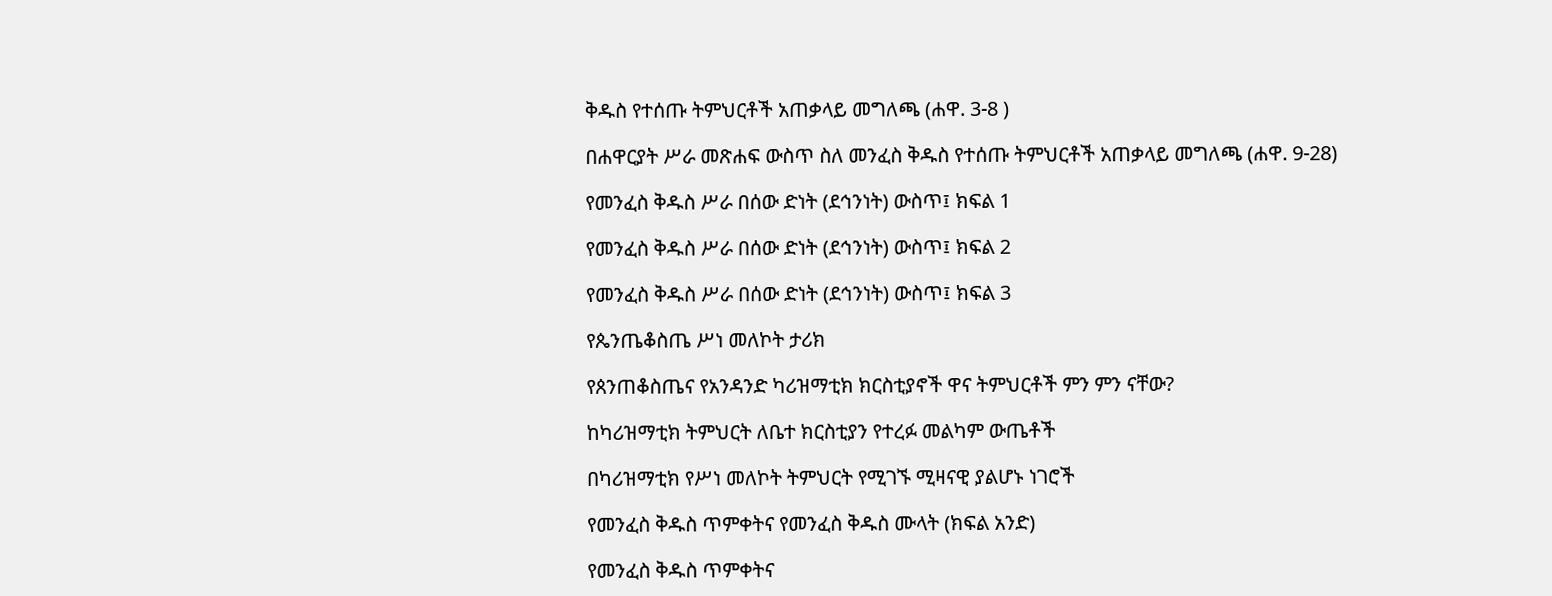ቅዱስ የተሰጡ ትምህርቶች አጠቃላይ መግለጫ (ሐዋ. 3-8 )

በሐዋርያት ሥራ መጽሐፍ ውስጥ ስለ መንፈስ ቅዱስ የተሰጡ ትምህርቶች አጠቃላይ መግለጫ (ሐዋ. 9-28)

የመንፈስ ቅዱስ ሥራ በሰው ድነት (ደኅንነት) ውስጥ፤ ክፍል 1

የመንፈስ ቅዱስ ሥራ በሰው ድነት (ደኅንነት) ውስጥ፤ ክፍል 2

የመንፈስ ቅዱስ ሥራ በሰው ድነት (ደኅንነት) ውስጥ፤ ክፍል 3

የጴንጤቆስጤ ሥነ መለኮት ታሪክ

የጰንጠቆስጤና የአንዳንድ ካሪዝማቲክ ክርስቲያኖች ዋና ትምህርቶች ምን ምን ናቸው?

ከካሪዝማቲክ ትምህርት ለቤተ ክርስቲያን የተረፉ መልካም ውጤቶች

በካሪዝማቲክ የሥነ መለኮት ትምህርት የሚገኙ ሚዛናዊ ያልሆኑ ነገሮች

የመንፈስ ቅዱስ ጥምቀትና የመንፈስ ቅዱስ ሙላት (ክፍል አንድ)

የመንፈስ ቅዱስ ጥምቀትና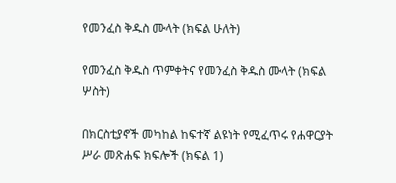የመንፈስ ቅዱስ ሙላት (ክፍል ሁለት)

የመንፈስ ቅዱስ ጥምቀትና የመንፈስ ቅዱስ ሙላት (ክፍል ሦስት)

በክርስቲያኖች መካከል ከፍተኛ ልዩነት የሚፈጥሩ የሐዋርያት ሥራ መጽሐፍ ክፍሎች (ክፍል 1)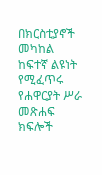በክርስቲያኖች መካከል ከፍተኛ ልዩነት የሚፈጥሩ የሐዋርያት ሥራ መጽሐፍ ክፍሎች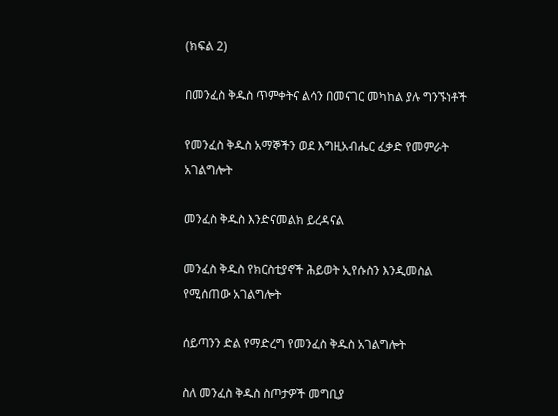(ክፍል 2)

በመንፈስ ቅዱስ ጥምቀትና ልሳን በመናገር መካከል ያሉ ግንኙነቶች

የመንፈስ ቅዱስ አማኞችን ወደ እግዚአብሔር ፈቃድ የመምራት አገልግሎት

መንፈስ ቅዱስ እንድናመልክ ይረዳናል

መንፈስ ቅዱስ የክርስቲያኖች ሕይወት ኢየሱስን እንዲመስል የሚሰጠው አገልግሎት

ሰይጣንን ድል የማድረግ የመንፈስ ቅዱስ አገልግሎት

ስለ መንፈስ ቅዱስ ስጦታዎች መግቢያ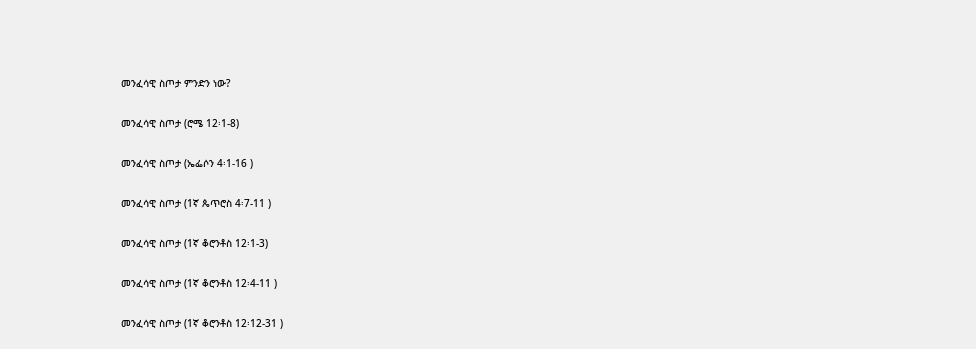መንፈሳዊ ስጦታ ምንድን ነው?

መንፈሳዊ ስጦታ (ሮሜ 12፡1-8)

መንፈሳዊ ስጦታ (ኤፌሶን 4፡1-16 )

መንፈሳዊ ስጦታ (1ኛ ጴጥሮስ 4፡7-11 )

መንፈሳዊ ስጦታ (1ኛ ቆሮንቶስ 12፡1-3)

መንፈሳዊ ስጦታ (1ኛ ቆሮንቶስ 12፡4-11 )

መንፈሳዊ ስጦታ (1ኛ ቆሮንቶስ 12፡12-31 )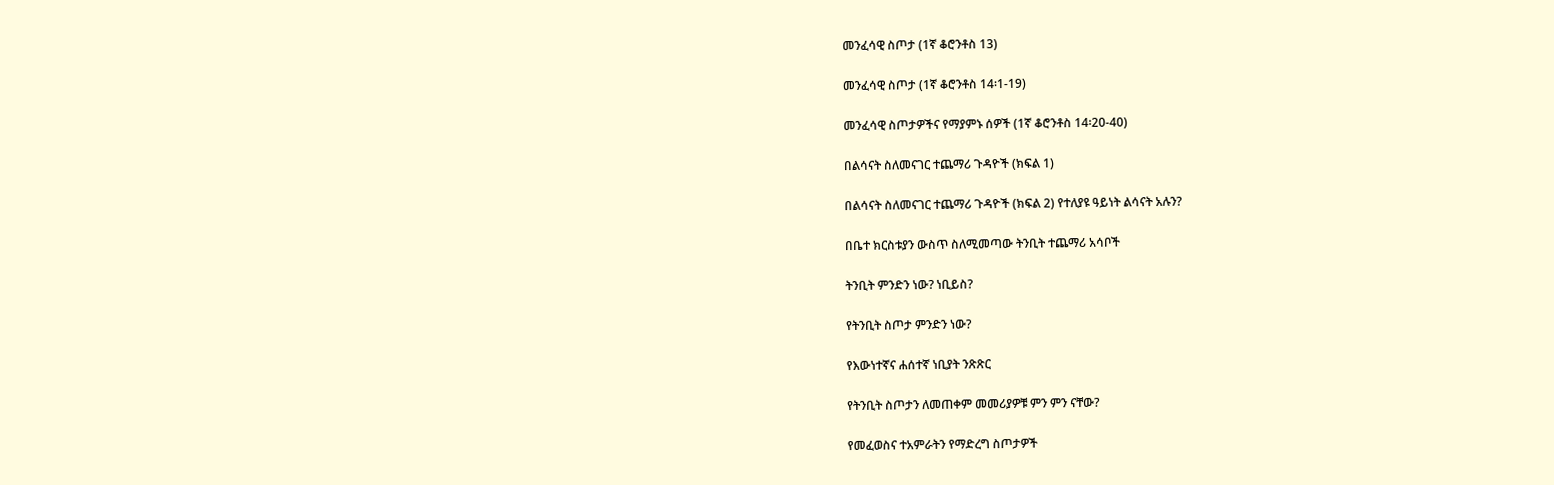መንፈሳዊ ስጦታ (1ኛ ቆሮንቶስ 13)

መንፈሳዊ ስጦታ (1ኛ ቆሮንቶስ 14፡1-19)

መንፈሳዊ ስጦታዎችና የማያምኑ ሰዎች (1ኛ ቆሮንቶስ 14፡20-40)

በልሳናት ስለመናገር ተጨማሪ ጉዳዮች (ክፍል 1)

በልሳናት ስለመናገር ተጨማሪ ጉዳዮች (ክፍል 2) የተለያዩ ዓይነት ልሳናት አሉን?

በቤተ ክርስቱያን ውስጥ ስለሚመጣው ትንቢት ተጨማሪ አሳቦች

ትንቢት ምንድን ነው? ነቢይስ?

የትንቢት ስጦታ ምንድን ነው?

የእውነተኛና ሐሰተኛ ነቢያት ንጽጽር

የትንቢት ስጦታን ለመጠቀም መመሪያዎቹ ምን ምን ናቸው?

የመፈወስና ተአምራትን የማድረግ ስጦታዎች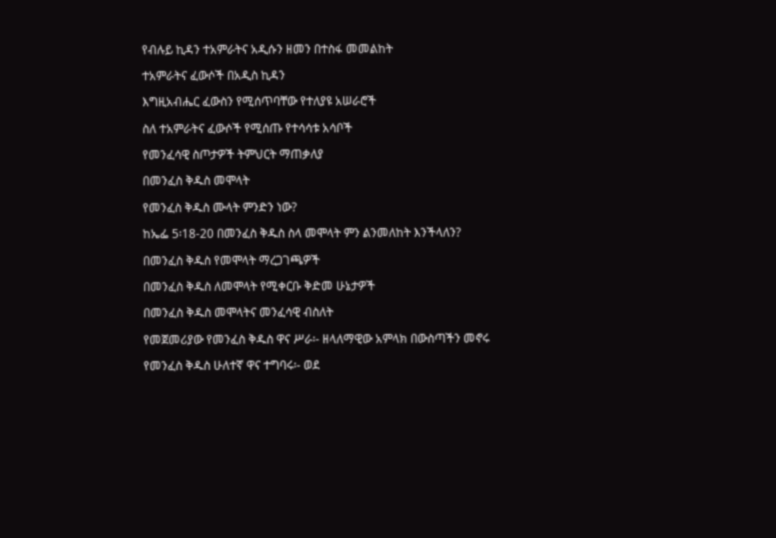የብሉይ ኪዳን ተአምራትና አዲሱን ዘመን በተስፋ መመልከት

ተአምራትና ፈውሶች በአዲስ ኪዳን

እግዚአብሔር ፈውስን የሚሰጥባቸው የተለያዩ አሠራሮች

ስለ ተአምራትና ፈውሶች የሚሰጡ የተሳሳቱ አሳቦች

የመንፈሳዊ ስጦታዎች ትምህርት ማጠቃለያ

በመንፈስ ቅዱስ መሞላት

የመንፈስ ቅዱስ ሙላት ምንድን ነው?

ከኤፌ 5፡18-20 በመንፈስ ቅዱስ ስላ መሞላት ምን ልንመለከት እንችላለን?

በመንፈስ ቅዱስ የመሞላት ማረጋገጫዎች

በመንፈስ ቅዱስ ለመሞላት የሚቀርቡ ቅድመ ሁኔታዎች

በመንፈስ ቅዱስ መሞላትና መንፈሳዊ ብስለት

የመጀመሪያው የመንፈስ ቅዱስ ዋና ሥራ፡- ዘላለማዊው አምላክ በውስጣችን መኖሩ

የመንፈስ ቅዱስ ሁለተኛ ዋና ተግባሩ፡- ወደ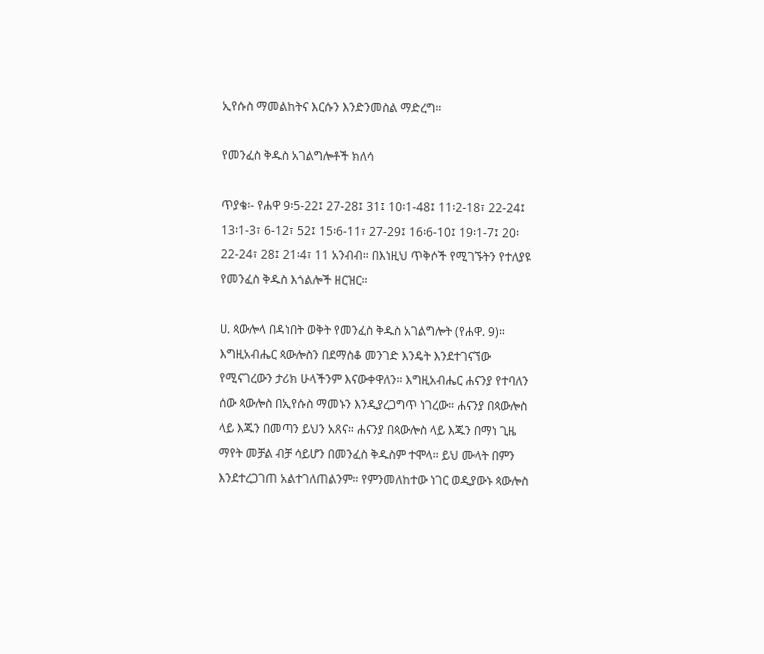ኢየሱስ ማመልከትና እርሱን እንድንመስል ማድረግ።

የመንፈስ ቅዱስ አገልግሎቶች ክለሳ

ጥያቄ፡- የሐዋ 9፡5-22፤ 27-28፤ 31፤ 10፡1-48፤ 11፡2-18፣ 22-24፤ 13፡1-3፣ 6-12፣ 52፤ 15፡6-11፣ 27-29፤ 16፡6-10፤ 19፡1-7፤ 20፡22-24፣ 28፤ 21፡4፣ 11 አንብብ። በእነዚህ ጥቅሶች የሚገኙትን የተለያዩ የመንፈስ ቅዱስ እጎልሎች ዘርዝር።

ሀ. ጳውሎላ በዳነበት ወቅት የመንፈስ ቅዱስ አገልግሎት (የሐዋ. 9)። እግዚአብሔር ጳውሎስን በደማስቆ መንገድ እንዴት እንደተገናኘው የሚናገረውን ታሪክ ሁላችንም እናውቀዋለን። እግዚአብሔር ሐናንያ የተባለን ሰው ጳውሎስ በኢየሱስ ማመኑን እንዲያረጋግጥ ነገረው። ሐናንያ በጳውሎስ ላይ እጁን በመጣን ይህን አጸና። ሐናንያ በጳውሎስ ላይ እጁን በማነ ጊዜ ማየት መቻል ብቻ ሳይሆን በመንፈስ ቅዱስም ተሞላ። ይህ ሙላት በምን እንደተረጋገጠ አልተገለጠልንም። የምንመለከተው ነገር ወዲያውኑ ጳውሎስ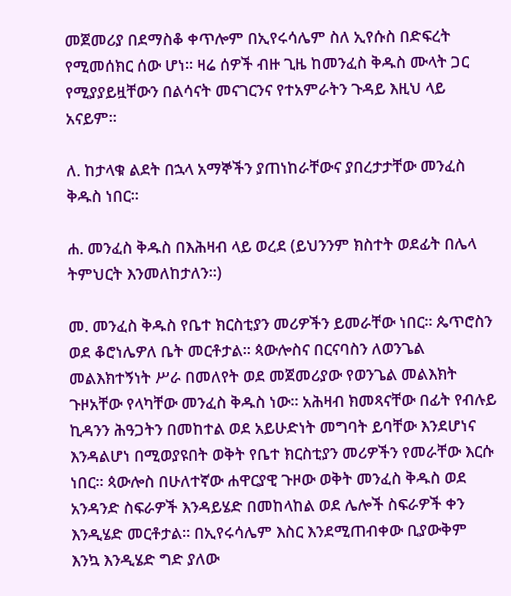መጀመሪያ በደማስቆ ቀጥሎም በኢየሩሳሌም ስለ ኢየሱስ በድፍረት የሚመሰክር ሰው ሆነ። ዛሬ ሰዎች ብዙ ጊዜ ከመንፈስ ቅዱስ ሙላት ጋር የሚያያይዟቸውን በልሳናት መናገርንና የተአምራትን ጉዳይ እዚህ ላይ አናይም።

ለ. ከታላቁ ልደት በኋላ አማኞችን ያጠነከራቸውና ያበረታታቸው መንፈስ ቅዱስ ነበር።

ሐ. መንፈስ ቅዱስ በእሕዛብ ላይ ወረደ (ይህንንም ክስተት ወደፊት በሌላ ትምህርት እንመለከታለን።)

መ. መንፈስ ቅዱስ የቤተ ክርስቲያን መሪዎችን ይመራቸው ነበር። ጴጥሮስን ወደ ቆሮነሌዎለ ቤት መርቶታል። ጳውሎስና በርናባስን ለወንጌል መልእክተኝነት ሥራ በመለየት ወደ መጀመሪያው የወንጌል መልእክት ጉዞአቸው የላካቸው መንፈስ ቅዱስ ነው። አሕዛብ ክመጻናቸው በፊት የብሉይ ኪዳንን ሕዓጋትን በመከተል ወደ አይሁድነት መግባት ይባቸው እንደሆነና እንዳልሆነ በሚወያዩበት ወቅት የቤተ ክርስቲያን መሪዎችን የመራቸው እርሱ ነበር። ጳውሎስ በሁለተኛው ሐዋርያዊ ጉዞው ወቅት መንፈስ ቅዱስ ወደ አንዳንድ ስፍራዎች እንዳይሄድ በመከላከል ወደ ሌሎች ስፍራዎች ቀን እንዲሄድ መርቶታል። በኢየሩሳሌም እስር እንደሚጠብቀው ቢያውቅም እንኳ እንዲሄድ ግድ ያለው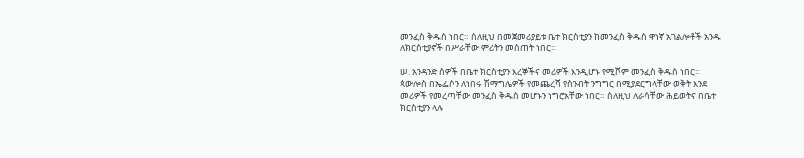መንፈስ ቅዱስ ነበር። ስለዚህ በመጀመሪያይቱ ቤተ ክርስቲያን ከመንፈስ ቅዱስ ዋነኛ አገልሎቶች አንዱ ለክርስቲያኖች በሥራቸው ምሪትን መስጠት ነበር።

ሠ. አንዳንድ ሰዎች በቤተ ክርስቲያን እረኞችና መሪዎች እንዲሆኑ የሚሾም መንፈስ ቅዱስ ነበር። ጳውሎስ በኤፌሶን ለነበሩ ሽማግሌዎች የመጨረሻ የስንብት ንግግር በሚያደርግላቸው ወቅት እንደ መሪዎች የመረጣቸው መንፈስ ቅዱስ መሆኑን ነግሮአቸው ነበር። ስለዚህ ለራሳቸው ሕይወትና በቤተ ክርስቲያን ላሉ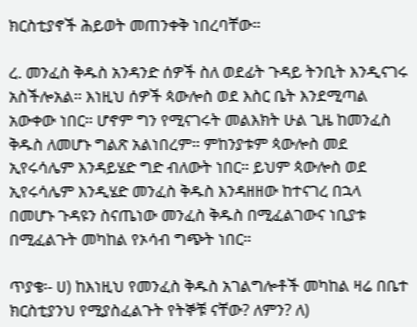ክርስቲያኖች ሕይወት መጠንቀቅ ነበረባቸው።

ረ. መንፈስ ቅዱስ አንዳንድ ሰዎች ስለ ወደፊት ጉዳይ ትንቢት እንዲናገሩ አስችሎአል። እነዚህ ሰዎች ጳውሎስ ወደ እስር ቤት እንደሚጣል አውቀው ነበር። ሆኖም ግን የሚናገሩት መልእክት ሁል ጊዜ ከመንፈስ ቅዱስ ለመሆኑ ግልጽ አልነበረም። ምከንያቱም ጳውሎስ መደ ኢየሩሳሌም እንዳይሄድ ግድ ብለውት ነበር። ይህም ጳውሎስ ወደ ኢየሩሳሌም እንዲሄድ መንፈስ ቅዱስ እንዳዘዘው ከተናገረ በኋላ በመሆኑ ጉዳዩን ስናጤነው መንፈስ ቅዱስ በሚፈልገውና ነቢያቱ በሚፈልጉት መካከል የኦሳብ ግጭት ነበር።

ጥያቄ፡- ሀ) ከእነዚህ የመንፈስ ቅዱስ አገልግሎቶች መካከል ዛሬ በቤተ ክርስቲያንህ የሚያስፈልጉት የትኞቹ ናቸው? ለምን? ለ)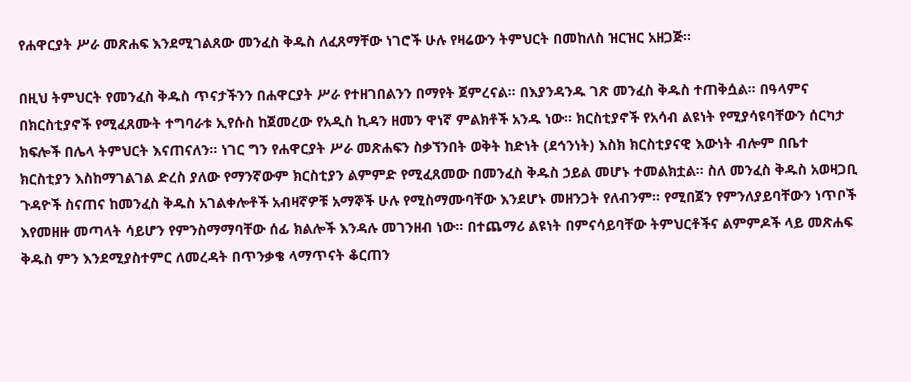የሐዋርያት ሥራ መጽሐፍ እንደሚገልጸው መንፈስ ቅዱስ ለፈጸማቸው ነገሮች ሁሉ የዛሬውን ትምህርት በመከለስ ዝርዝር አዘጋጅ።

በዚህ ትምህርት የመንፈስ ቅዱስ ጥናታችንን በሐዋርያት ሥራ የተዘገበልንን በማየት ጀምረናል። በእያንዳንዱ ገጽ መንፈስ ቅዱስ ተጠቅሷል። በዓላምና በክርስቲያኖች የሚፈጸሙት ተግባራቱ ኢየሱስ ከጀመረው የአዲስ ኪዳን ዘመን ዋነኛ ምልክቶች አንዱ ነው። ክርስቲያኖች የአሳብ ልዩነት የሚያሳዩባቸውን ሰርካታ ክፍሎች በሌላ ትምህርት እናጠናለን። ነገር ግን የሐዋርያት ሥራ መጽሐፍን ስቃኘንበት ወቅት ከድነት (ደኅንነት) እስክ ክርስቲያናዊ እውነት ብሎም በቤተ ክርስቲያን እስከማገልገል ድረስ ያለው የማንኛውም ክርስቲያን ልምምድ የሚፈጸመው በመንፈስ ቅዱስ ኃይል መሆኑ ተመልክቷል። ስለ መንፈስ ቅዱስ አወዛጋቢ ጉዳዮች ስናጠና ከመንፈስ ቅዱስ አገልቀሎቶች አብዛኛዎቹ አማኞች ሁሉ የሚስማሙባቸው እንደሆኑ መዘንጋት የለብንም። የሚበጀን የምንለያይባቸውን ነጥቦች እየመዘዙ መጣላት ሳይሆን የምንስማማባቸው ሰፊ ክልሎች እንዳሉ መገንዘብ ነው። በተጨማሪ ልዩነት በምናሳይባቸው ትምህርቶችና ልምምዶች ላይ መጽሐፍ ቅዱስ ምን እንደሚያስተምር ለመረዳት በጥንቃቄ ላማጥናት ቆርጠን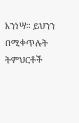እንነሣ። ይህንን በሚቀጥሉት ትምህርቶች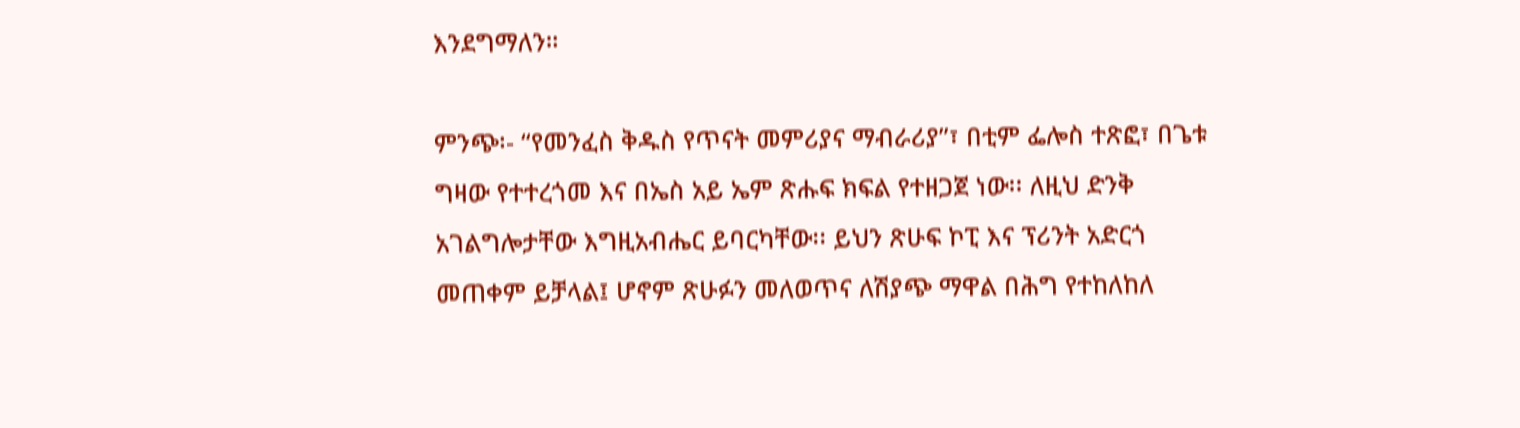እንደግማለን።

ምንጭ፡- “የመንፈስ ቅዱስ የጥናት መምሪያና ማብራሪያ”፣ በቲም ፌሎስ ተጽፎ፣ በጌቱ ግዛው የተተረጎመ እና በኤስ አይ ኤም ጽሑፍ ክፍል የተዘጋጀ ነው፡፡ ለዚህ ድንቅ አገልግሎታቸው እግዚአብሔር ይባርካቸው፡፡ ይህን ጽሁፍ ኮፒ እና ፕሪንት አድርጎ መጠቀም ይቻላል፤ ሆኖም ጽሁፉን መለወጥና ለሽያጭ ማዋል በሕግ የተከለከለ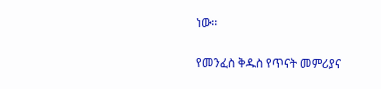ነው፡፡

የመንፈስ ቅዱስ የጥናት መምሪያና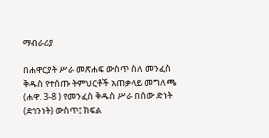ማብራሪያ

በሐዋርያት ሥራ መጽሐፍ ውስጥ ስለ መንፈስ ቅዱስ የተሰጡ ትምህርቶች አጠቃላይ መግለጫ (ሐዋ. 3-8 ) የመንፈስ ቅዱስ ሥራ በሰው ድነት (ደኅንነት) ውስጥ፤ ክፍል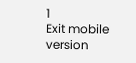1
Exit mobile version